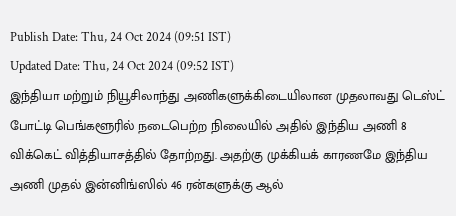Publish Date: Thu, 24 Oct 2024 (09:51 IST)
Updated Date: Thu, 24 Oct 2024 (09:52 IST)
இந்தியா மற்றும் நியூசிலாந்து அணிகளுக்கிடையிலான முதலாவது டெஸ்ட் போட்டி பெங்களூரில் நடைபெற்ற நிலையில் அதில் இந்திய அணி 8 விக்கெட் வித்தியாசத்தில் தோற்றது. அதற்கு முக்கியக் காரணமே இந்திய அணி முதல் இன்னிங்ஸில் 46 ரன்களுக்கு ஆல்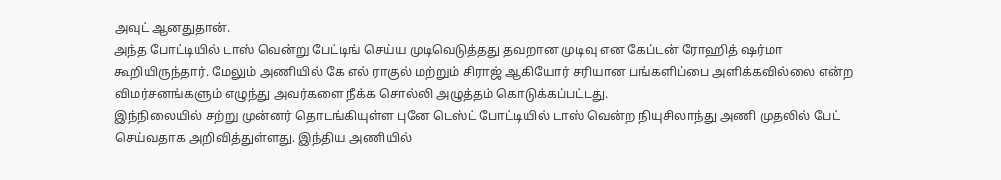அவுட் ஆனதுதான்.
அந்த போட்டியில் டாஸ் வென்று பேட்டிங் செய்ய முடிவெடுத்தது தவறான முடிவு என கேப்டன் ரோஹித் ஷர்மா கூறியிருந்தார். மேலும் அணியில் கே எல் ராகுல் மற்றும் சிராஜ் ஆகியோர் சரியான பங்களிப்பை அளிக்கவில்லை என்ற விமர்சனங்களும் எழுந்து அவர்களை நீக்க சொல்லி அழுத்தம் கொடுக்கப்பட்டது.
இந்நிலையில் சற்று முன்னர் தொடங்கியுள்ள புனே டெஸ்ட் போட்டியில் டாஸ் வென்ற நியுசிலாந்து அணி முதலில் பேட் செய்வதாக அறிவித்துள்ளது. இந்திய அணியில்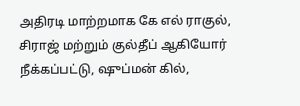அதிரடி மாற்றமாக கே எல் ராகுல், சிராஜ் மற்றும் குல்தீப் ஆகியோர் நீக்கப்பட்டு, ஷுப்மன் கில்,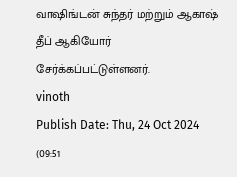வாஷிங்டன் சுந்தர் மற்றும் ஆகாஷ் தீப் ஆகியோர் சேர்க்கப்பட்டுள்ளனர்.
vinoth
Publish Date: Thu, 24 Oct 2024 (09:51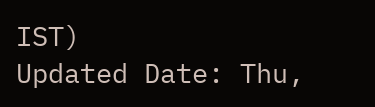IST)
Updated Date: Thu,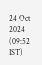24 Oct 2024 (09:52 IST)